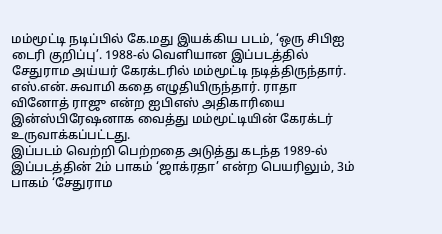மம்மூட்டி நடிப்பில் கே.மது இயக்கிய படம், ‘ஒரு சிபிஐ டைரி குறிப்பு’. 1988-ல் வெளியான இப்படத்தில் சேதுராம அய்யர் கேரக்டரில் மம்மூட்டி நடித்திருந்தார். எஸ்.என்.சுவாமி கதை எழுதியிருந்தார். ராதா வினோத் ராஜு என்ற ஐபிஎஸ் அதிகாரியை இன்ஸ்பிரேஷனாக வைத்து மம்மூட்டியின் கேரக்டர் உருவாக்கப்பட்டது.
இப்படம் வெற்றி பெற்றதை அடுத்து கடந்த 1989-ல் இப்படத்தின் 2ம் பாகம் ‘ஜாக்ரதா’ என்ற பெயரிலும், 3ம் பாகம் ‘சேதுராம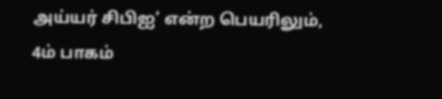அய்யர் சிபிஐ’ என்ற பெயரிலும், 4ம் பாகம்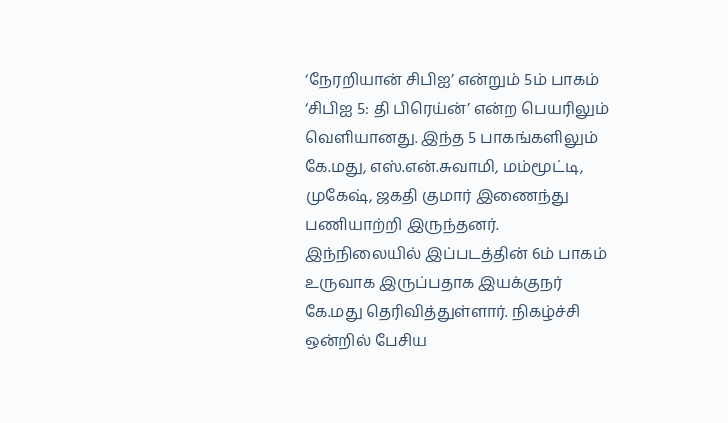‘நேரறியான் சிபிஐ’ என்றும் 5ம் பாகம் ‘சிபிஐ 5: தி பிரெய்ன்’ என்ற பெயரிலும் வெளியானது. இந்த 5 பாகங்களிலும் கே.மது, எஸ்.என்.சுவாமி, மம்மூட்டி, முகேஷ், ஜகதி குமார் இணைந்து பணியாற்றி இருந்தனர்.
இந்நிலையில் இப்படத்தின் 6ம் பாகம் உருவாக இருப்பதாக இயக்குநர் கே.மது தெரிவித்துள்ளார். நிகழ்ச்சி ஒன்றில் பேசிய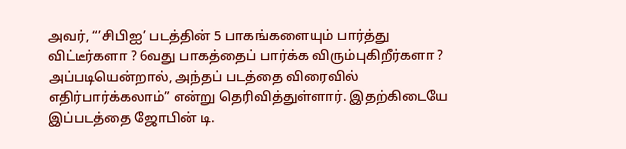அவர், “’சிபிஐ’ படத்தின் 5 பாகங்களையும் பார்த்து விட்டீர்களா ? 6வது பாகத்தைப் பார்க்க விரும்புகிறீர்களா ? அப்படியென்றால், அந்தப் படத்தை விரைவில் எதிர்பார்க்கலாம்” என்று தெரிவித்துள்ளார். இதற்கிடையே இப்படத்தை ஜோபின் டி.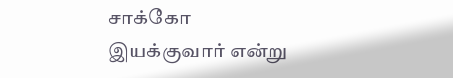சாக்கோ இயக்குவார் என்று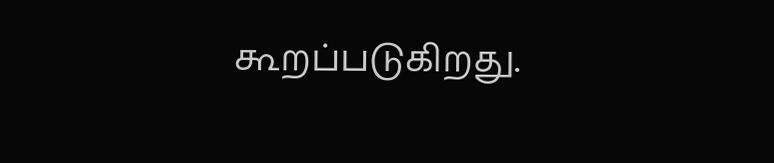கூறப்படுகிறது.